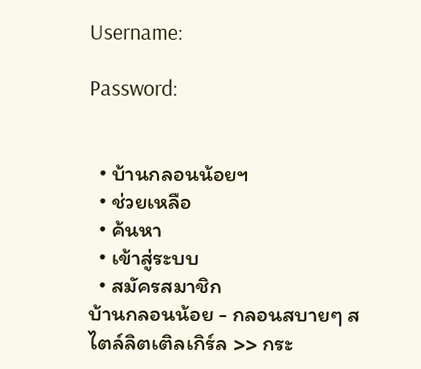Username:

Password:


  • บ้านกลอนน้อยฯ
  • ช่วยเหลือ
  • ค้นหา
  • เข้าสู่ระบบ
  • สมัครสมาชิก
บ้านกลอนน้อย - กลอนสบายๆ สไตล์ลิตเติลเกิร์ล >> กระ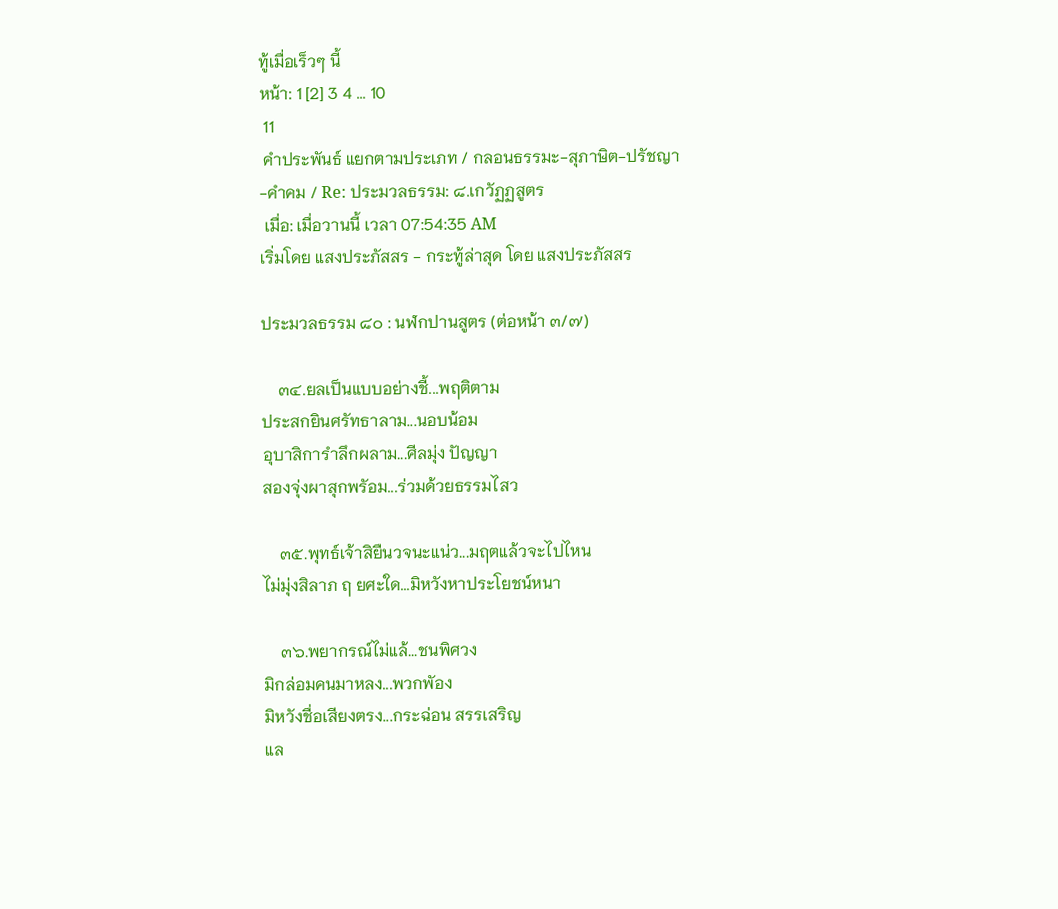ทู้เมื่อเร็วๆ นี้
หน้า: 1 [2] 3 4 ... 10
 11
 คำประพันธ์ แยกตามประเภท / กลอนธรรมะ-สุภาษิต-ปรัชญา-คำคม / Re: ประมวลธรรม: ๘.เกวัฏฏสูตร
 เมื่อ: เมื่อวานนี้ เวลา 07:54:35 AM
เริ่มโดย แสงประภัสสร - กระทู้ล่าสุด โดย แสงประภัสสร

ประมวลธรรม ๘๐ : นฬกปานสูตร (ต่อหน้า ๓/๗)

    ๓๔.ยลเป็นแบบอย่างชี้...พฤติตาม
ประสกยินศรัทธาลาม...นอบน้อม
อุบาสิการำลึกผลาม...ศีลมุ่ง ปัญญา
สองจุ่งผาสุกพรัอม...ร่วมด้วยธรรมไสว

    ๓๕.พุทธ์เจ้าสิยืนวจนะแน่ว...มฤตแล้วจะไปไหน
ไม่มุ่งสิลาภ ฤ ยศะใด...มิหวังหาประโยชน์หนา

    ๓๖.พยากรณ์ไม่แล้...ชนพิศวง
มิกล่อมคนมาหลง...พวกพัอง
มิหวังชื่อเสียงตรง...กระฉ่อน สรรเสริญ
แล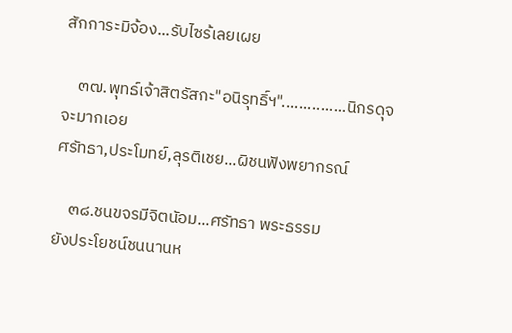สักการะมิจ้อง...รับไซร้เลยเผย

    ๓๗.พุทธ์เจ้าสิตรัสกะ"อนิรุทธิ์ฯ"...............นิกรดุจจะมากเอย
ศรัทธา,ประโมทย์,ลุรติเชย...ผิชนฟังพยากรณ์

    ๓๘.ชนขจรมีจิตนัอม...ศรัทธา พระธรรม
ยังประโยชน์ชนนานห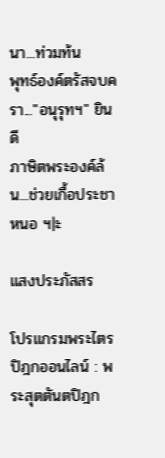นา...ท่วมท้น
พุทธ์องค์ตรัสจบครา..."อนุรุทฯ" ยินดี
ภาษิตพระองค์ล้น...ช่วยเกื้อประชาหนอ ฯ|ะ

แสงประภัสสร

โปรแกรมพระไตรปิฎกออนไลน์ : พระสุตตันตปิฎก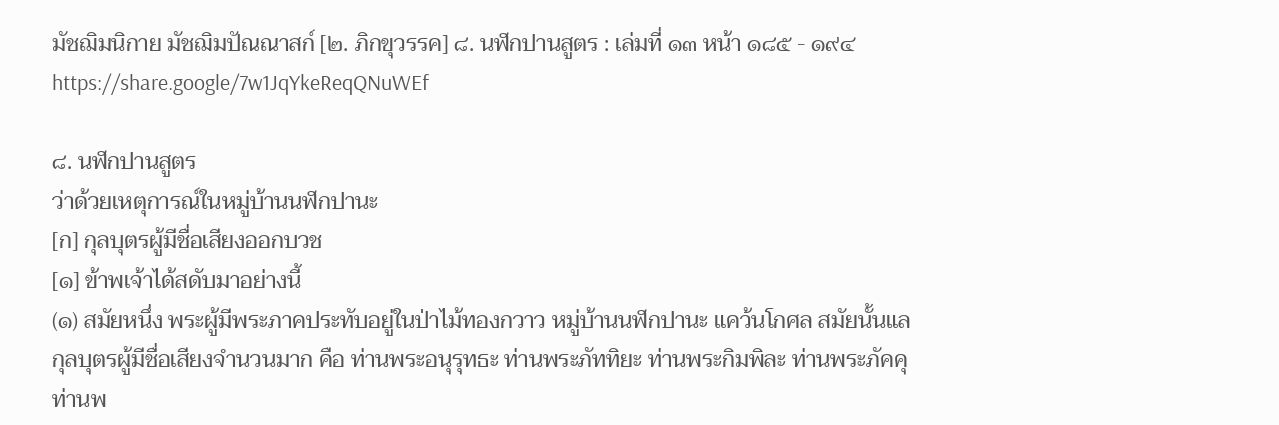มัชฌิมนิกาย มัชฌิมปัณณาสก์ [๒. ภิกขุวรรค] ๘. นฬกปานสูตร : เล่มที่ ๑๓ หน้า ๑๘๕ - ๑๙๔ https://share.google/7w1JqYkeReqQNuWEf

๘. นฬกปานสูตร
ว่าด้วยเหตุการณ์ในหมู่บ้านนฬกปานะ
[ก] กุลบุตรผู้มีชื่อเสียงออกบวช
[๑] ข้าพเจ้าได้สดับมาอย่างนี้
(๑) สมัยหนึ่ง พระผู้มีพระภาคประทับอยู่ในป่าไม้ทองกวาว หมู่บ้านนฬกปานะ แคว้นโกศล สมัยนั้นแล กุลบุตรผู้มีชื่อเสียงจำนวนมาก คือ ท่านพระอนุรุทธะ ท่านพระภัททิยะ ท่านพระกิมพิละ ท่านพระภัคคุ ท่านพ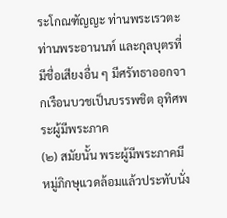ระโกณฑัญญะ ท่านพระเรวตะ ท่านพระอานนท์ และกุลบุตรที่มีชื่อเสียงอื่น ๆ มีศรัทธาออกจากเรือนบวชเป็นบรรพชิต อุทิศพระผู้มีพระภาค
(๒) สมัยนั้น พระผู้มีพระภาคมีหมู่ภิกษุแวดล้อมแล้วประทับนั่ง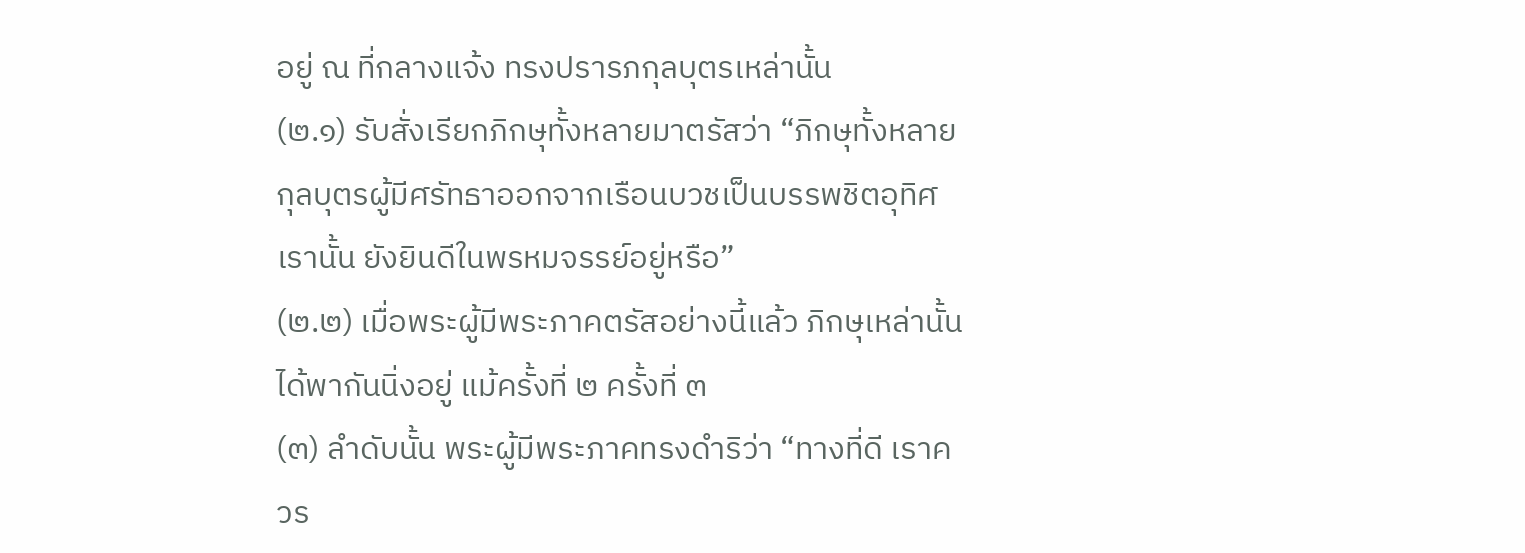อยู่ ณ ที่กลางแจ้ง ทรงปรารภกุลบุตรเหล่านั้น
(๒.๑) รับสั่งเรียกภิกษุทั้งหลายมาตรัสว่า “ภิกษุทั้งหลาย กุลบุตรผู้มีศรัทธาออกจากเรือนบวชเป็นบรรพชิตอุทิศเรานั้น ยังยินดีในพรหมจรรย์อยู่หรือ”
(๒.๒) เมื่อพระผู้มีพระภาคตรัสอย่างนี้แล้ว ภิกษุเหล่านั้นได้พากันนิ่งอยู่ แม้ครั้งที่ ๒ ครั้งที่ ๓
(๓) ลำดับนั้น พระผู้มีพระภาคทรงดำริว่า “ทางที่ดี เราควร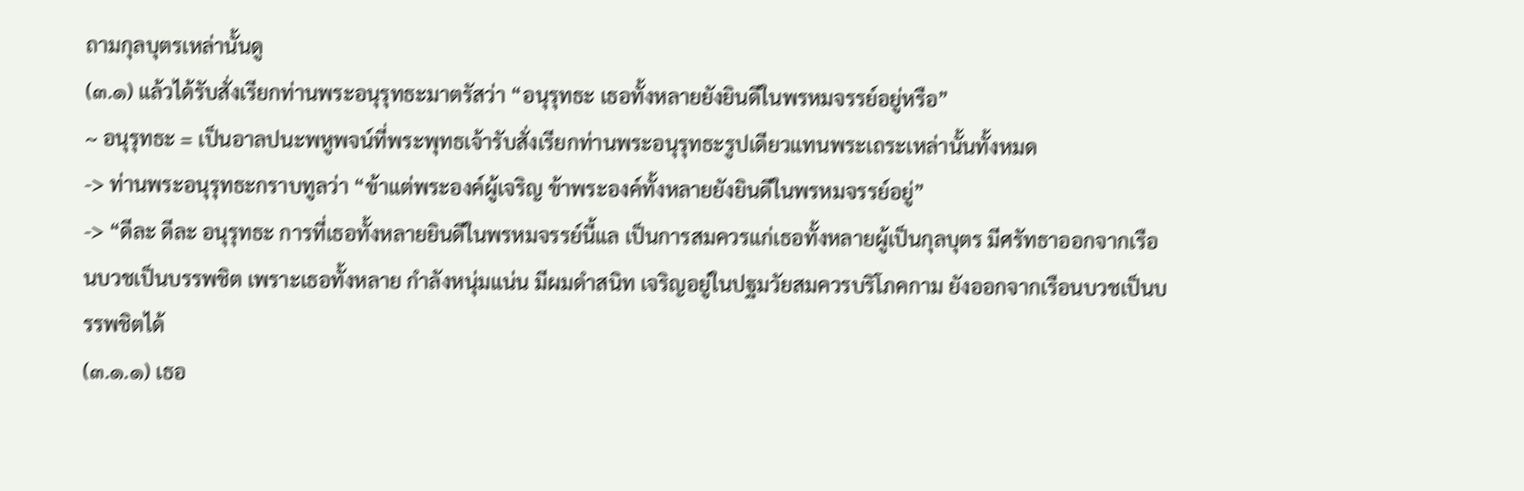ถามกุลบุตรเหล่านั้นดู
(๓.๑) แล้วได้รับสั่งเรียกท่านพระอนุรุทธะมาตรัสว่า “อนุรุทธะ เธอทั้งหลายยังยินดีในพรหมจรรย์อยู่หรือ”
~ อนุรุทธะ = เป็นอาลปนะพหูพจน์ที่พระพุทธเจ้ารับสั่งเรียกท่านพระอนุรุทธะรูปเดียวแทนพระเถระเหล่านั้นทั้งหมด
-> ท่านพระอนุรุทธะกราบทูลว่า “ข้าแต่พระองค์ผู้เจริญ ข้าพระองค์ทั้งหลายยังยินดีในพรหมจรรย์อยู่”
-> “ดีละ ดีละ อนุรุทธะ การที่เธอทั้งหลายยินดีในพรหมจรรย์นี้แล เป็นการสมควรแก่เธอทั้งหลายผู้เป็นกุลบุตร มีศรัทธาออกจากเรือนบวชเป็นบรรพชิต เพราะเธอทั้งหลาย กำลังหนุ่มแน่น มีผมดำสนิท เจริญอยู่ในปฐมวัยสมควรบริโภคกาม ยังออกจากเรือนบวชเป็นบรรพชิตได้
(๓.๑.๑) เธอ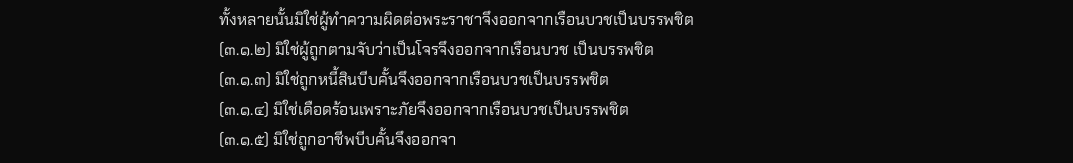ทั้งหลายนั้นมิใช่ผู้ทำความผิดต่อพระราชาจึงออกจากเรือนบวชเป็นบรรพชิต
(๓.๑.๒) มิใช่ผู้ถูกตามจับว่าเป็นโจรจึงออกจากเรือนบวช เป็นบรรพชิต
(๓.๑.๓) มิใช่ถูกหนี้สินบีบคั้นจึงออกจากเรือนบวชเป็นบรรพชิต
(๓.๑.๔) มิใช่เดือดร้อนเพราะภัยจึงออกจากเรือนบวชเป็นบรรพชิต
(๓.๑.๕) มิใช่ถูกอาชีพบีบคั้นจึงออกจา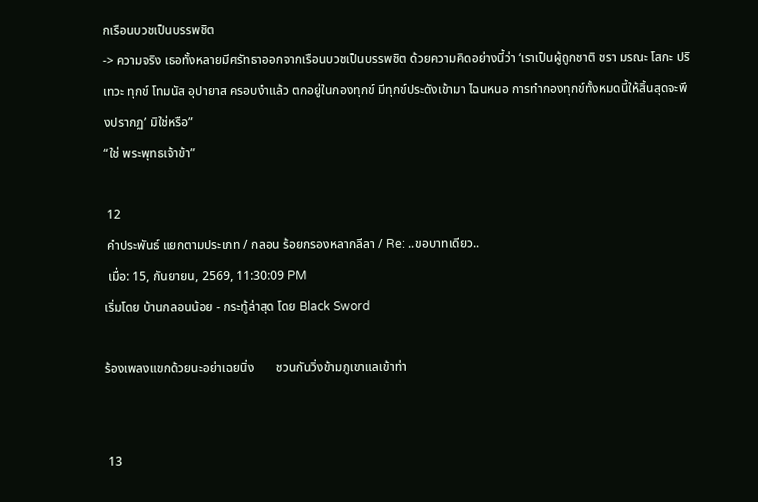กเรือนบวชเป็นบรรพชิต
-> ความจริง เธอทั้งหลายมีศรัทธาออกจากเรือนบวชเป็นบรรพชิต ด้วยความคิดอย่างนี้ว่า ‘เราเป็นผู้ถูกชาติ ชรา มรณะ โสกะ ปริเทวะ ทุกข์ โทมนัส อุปายาส ครอบงำแล้ว ตกอยู่ในกองทุกข์ มีทุกข์ประดังเข้ามา ไฉนหนอ การทำกองทุกข์ทั้งหมดนี้ให้สิ้นสุดจะพึงปรากฏ’ มิใช่หรือ”
“ใช่ พระพุทธเจ้าข้า”

 12
 คำประพันธ์ แยกตามประเภท / กลอน ร้อยกรองหลากลีลา / Re: ..ขอบาทเดียว..
 เมื่อ: 15, กันยายน, 2569, 11:30:09 PM
เริ่มโดย บ้านกลอนน้อย - กระทู้ล่าสุด โดย Black Sword

ร้องเพลงแขกด้วยนะอย่าเฉยนิ่ง       ชวนกันวิ่งข้ามภูเขาแลเข้าท่า


 13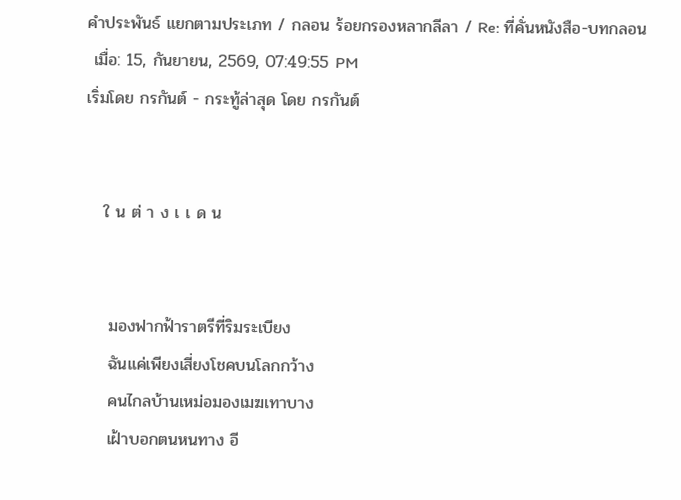คำประพันธ์ แยกตามประเภท / กลอน ร้อยกรองหลากลีลา / Re: ที่คั่นหนังสือ-บทกลอน
 เมื่อ: 15, กันยายน, 2569, 07:49:55 PM
เริ่มโดย กรกันต์ - กระทู้ล่าสุด โดย กรกันต์


   ใ น ต่ า ง เ เ ด น


    มองฟากฟ้าราตรีที่ริมระเบียง
    ฉันแค่เพียงเสี่ยงโชคบนโลกกว้าง
    คนไกลบ้านเหม่อมองเมฆเทาบาง
    เฝ้าบอกตนหนทาง อี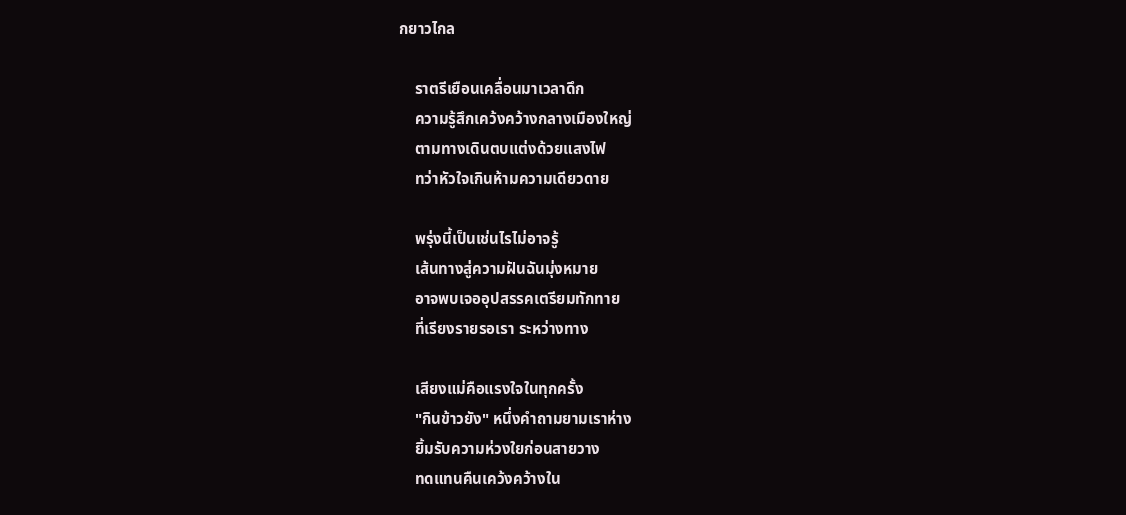กยาวไกล

    ราตรีเยือนเคลื่อนมาเวลาดึก
    ความรู้สึกเคว้งคว้างกลางเมืองใหญ่
    ตามทางเดินตบแต่งด้วยแสงไฟ
    ทว่าหัวใจเกินห้ามความเดียวดาย

    พรุ่งนี้เป็นเช่นไรไม่อาจรู้
    เส้นทางสู่ความฝันฉันมุ่งหมาย
    อาจพบเจออุปสรรคเตรียมทักทาย
    ที่เรียงรายรอเรา ระหว่างทาง

    เสียงแม่คือแรงใจในทุกครั้ง
    "กินข้าวยัง" หนึ่งคำถามยามเราห่าง
    ยิ้มรับความห่วงใยก่อนสายวาง
    ทดแทนคืนเคว้งคว้างใน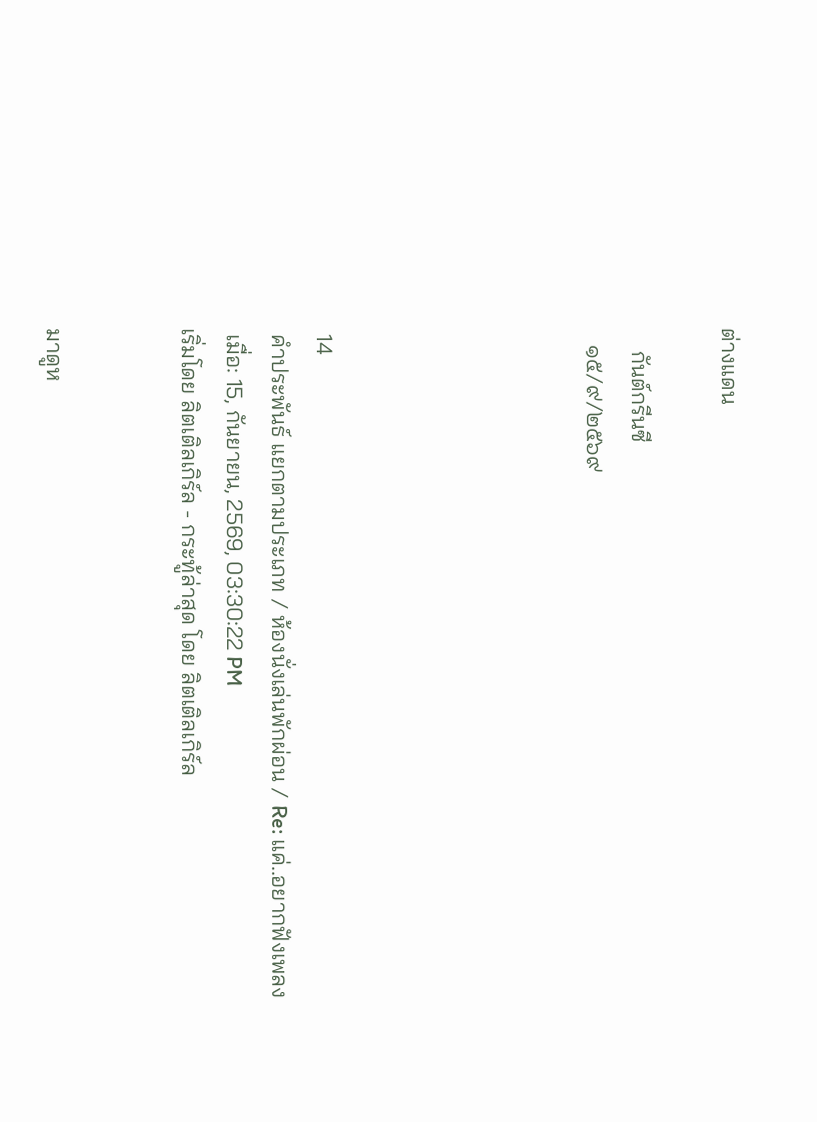ต่างแดน

    กันต์กรีนซี
   ๑๕/๙/๒๕๖๙





 14
 คำประพันธ์ แยกตามประเภท / ห้องนั่งเล่นพักผ่อน / Re: แค่..อยากฟังเพลง
 เมื่อ: 15, กันยายน, 2569, 03:30:22 PM
เริ่มโดย ลิตเติลเกิร์ล - กระทู้ล่าสุด โดย ลิตเติลเกิร์ล


มาดูห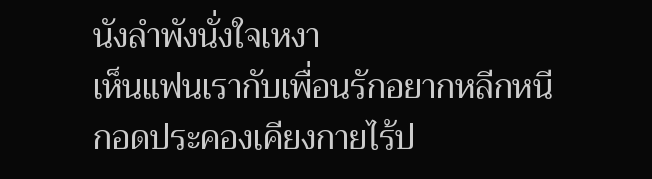นังลำพังนั่งใจเหงา
เห็นแฟนเรากับเพื่อนรักอยากหลีกหนี
กอดประคองเคียงกายไร้ป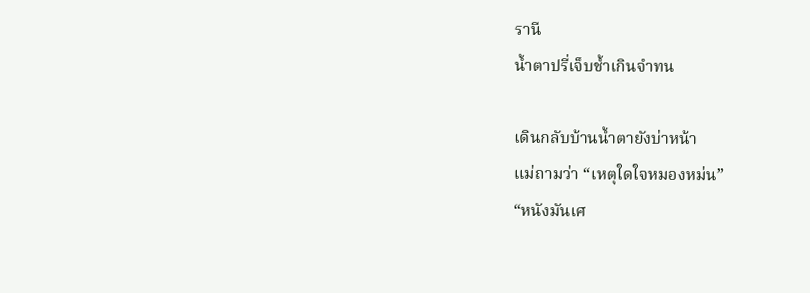รานี
น้ำตาปรี่เจ็บช้ำเกินจำทน

เดินกลับบ้านน้ำตายังบ่าหน้า
แม่ถามว่า “เหตุใดใจหมองหม่น”
“หนังมันเศ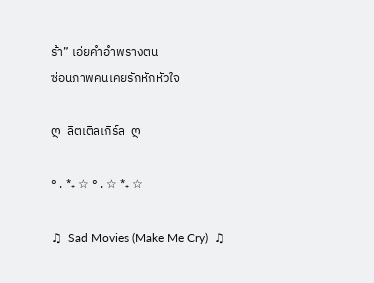ร้า” เอ่ยคำอำพรางตน
ซ่อนภาพคนเคยรักหักหัวใจ

ღ  ลิตเติลเกิร์ล  ღ

° . *₊ ☆ ° . ☆ *₊ ☆

♫  Sad Movies (Make Me Cry)  ♫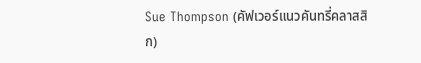Sue Thompson (คัฟเวอร์แนวคันทรี่คลาสสิก)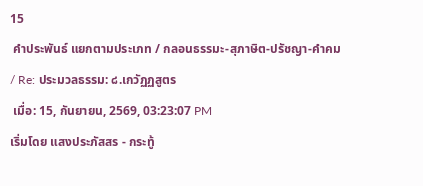15
 คำประพันธ์ แยกตามประเภท / กลอนธรรมะ-สุภาษิต-ปรัชญา-คำคม / Re: ประมวลธรรม: ๘.เกวัฏฏสูตร
 เมื่อ: 15, กันยายน, 2569, 03:23:07 PM
เริ่มโดย แสงประภัสสร - กระทู้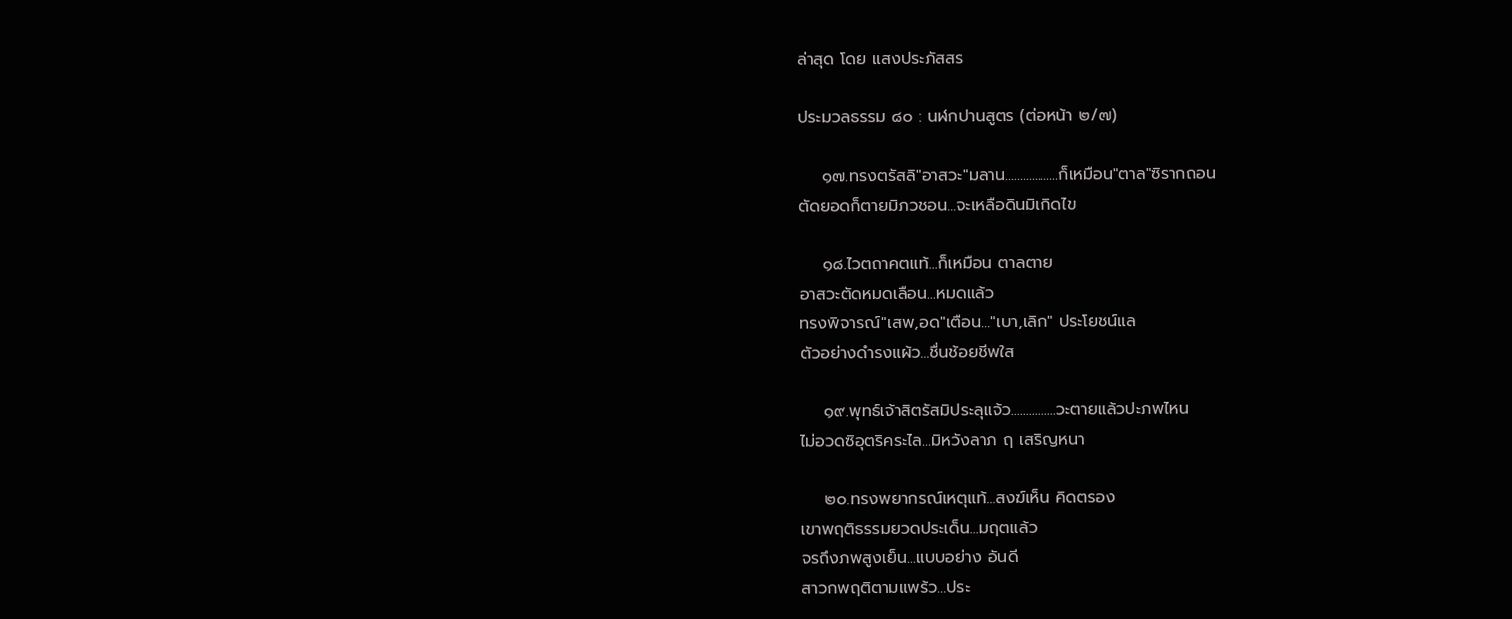ล่าสุด โดย แสงประภัสสร

ประมวลธรรม ๘๐ : นฬกปานสูตร (ต่อหน้า ๒/๗)

    ๑๗.ทรงตรัสลิ"อาสวะ"มลาน..................ก็เหมือน"ตาล"ซิรากถอน
ตัดยอดก็ตายมิภวชอน...จะเหลือดินมิเกิดไข

    ๑๘.ไวตถาคตแท้...ก็เหมือน ตาลตาย
อาสวะตัดหมดเลือน...หมดแล้ว
ทรงพิจารณ์"เสพ,อด"เตือน..."เบา,เลิก" ประโยชน์แล
ตัวอย่างดำรงแผ้ว...ชื่นช้อยชีพใส

    ๑๙.พุทธ์เจ้าสิตรัสมิประลุแจ้ว...............วะตายแล้วปะภพไหน
ไม่อวดซิอุตริคระไล...มิหวังลาภ ฤ เสริญหนา

    ๒๐.ทรงพยากรณ์เหตุแท้...สงฆ์เห็น คิดตรอง
เขาพฤติธรรมยวดประเด็น...มฤตแล้ว
จรถึงภพสูงเย็น...แบบอย่าง อันดี
สาวกพฤติตามแพร้ว...ประ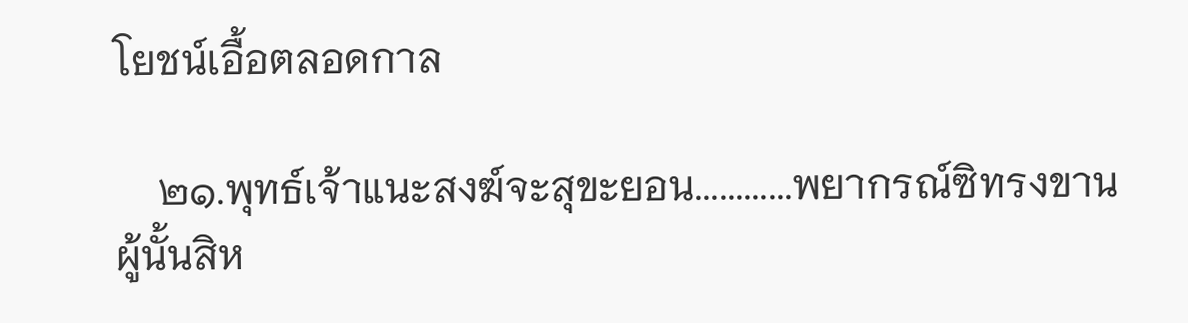โยชน์เอื้อตลอดกาล

    ๒๑.พุทธ์เจ้าแนะสงฆ์จะสุขะยอน............พยากรณ์ซิทรงขาน
ผู้นั้นสิห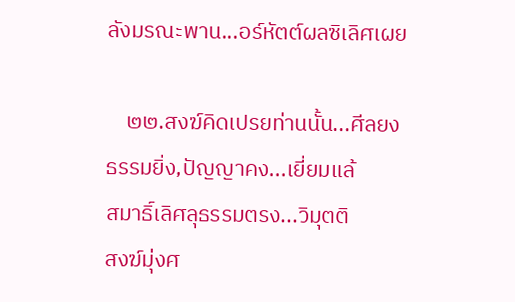ลังมรณะพาน...อร์หัตต์ผลซิเลิศเผย

    ๒๒.สงฆ์คิดเปรยท่านนั้น...ศีลยง
ธรรมยิ่ง,ปัญญาคง...เยี่ยมแล้
สมาธิ์เลิศลุธรรมตรง...วิมุตติ
สงฆ์มุ่งศ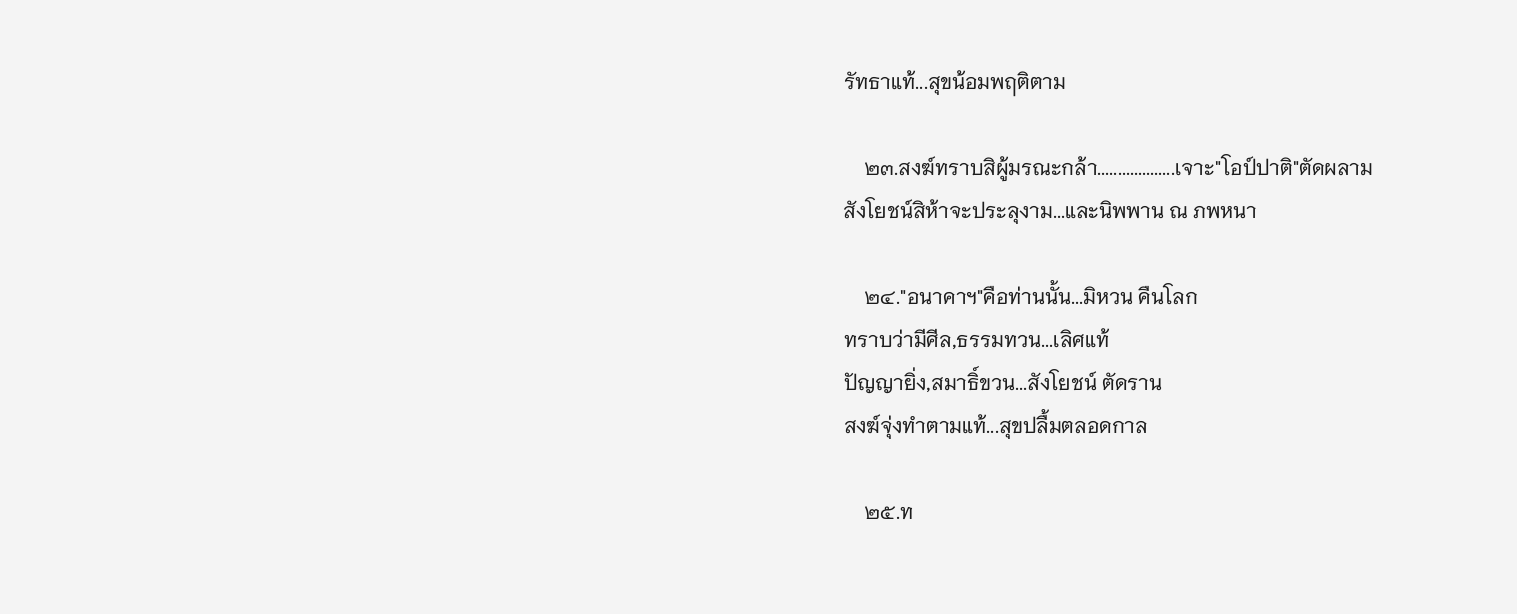รัทธาแท้...สุขน้อมพฤติตาม

    ๒๓.สงฆ์ทราบสิผู้มรณะกล้า...................เจาะ"โอป์ปาติ"ตัดผลาม
สังโยชน์สิห้าจะประลุงาม...และนิพพาน ณ ภพหนา

    ๒๔."อนาคาฯ"คือท่านนั้น...มิหวน คืนโลก
ทราบว่ามีศีล,ธรรมทวน...เลิศแท้
ปัญญายิ่ง,สมาธิ์ขวน...สังโยชน์ ตัดราน
สงฆ์จุ่งทำตามแท้...สุขปลื้มตลอดกาล

    ๒๕.ท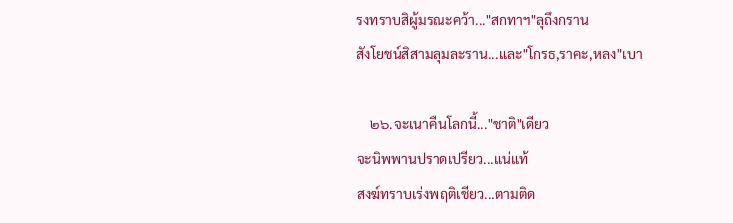รงทราบสิผู้มรณะคว้า..."สกทาฯ"ลุถึงกราน
สังโยชน์สิสามลุมละราน...และ"โกรธ,ราคะ,หลง"เบา

    ๒๖.จะเนาคืนโลกนี้..."ชาติ"เดียว
จะนิพพานปราดเปรียว...แน่แท้
สงฆ์ทราบเร่งพฤติเชียว...ตามติด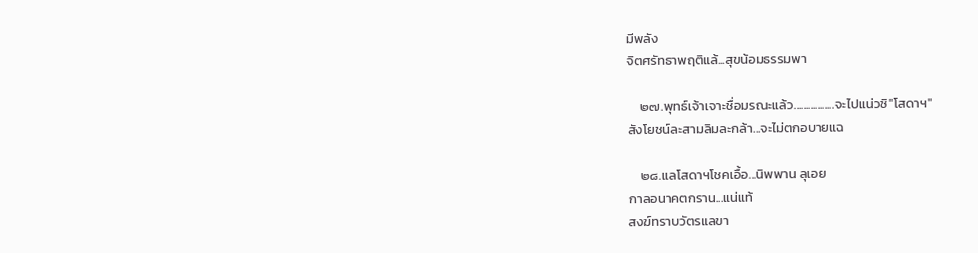มีพลัง
จิตศรัทธาพฤติแล้...สุขน้อมธรรมพา

    ๒๗.พุทธ์เจ้าเจาะชื่อมรณะแล้ว.................จะไปแน่วซิ"โสดาฯ"
สังโยชน์ละสามลิมละกล้า...จะไม่ตกอบายแฉ

    ๒๘.แลโสดาฯโชคเอื้อ...นิพพาน ลุเอย
กาลอนาคตกราน...แน่แท้
สงฆ์ทราบวัตรแลขา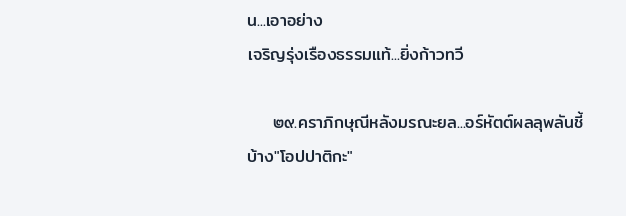น...เอาอย่าง
เจริญรุ่งเรืองธรรมแท้...ยิ่งก้าวทวี

    ๒๙.คราภิกษุณีหลังมรณะยล...อร์หัตต์ผลลุพลันชี้
บ้าง"โอปปาติกะ"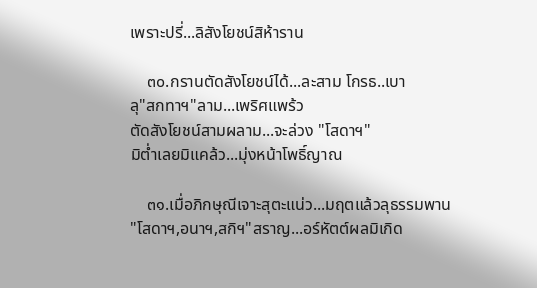เพราะปรี่...ลิสังโยชน์สิห้าราน

    ๓๐.กรานตัดสังโยชน์ได้...ละสาม โกรธ..เบา
ลุ"สกทาฯ"ลาม...เพริศแพร้ว
ตัดสังโยชน์สามผลาม...จะล่วง "โสดาฯ"
มิต่ำเลยมิแคล้ว...มุ่งหน้าโพธิ์ญาณ

    ๓๑.เมื่อภิกษุณีเจาะสุตะแน่ว...มฤตแล้วลุธรรมพาน
"โสดาฯ,อนาฯ,สกิฯ"สราญ...อร์หัตต์ผลมิเกิด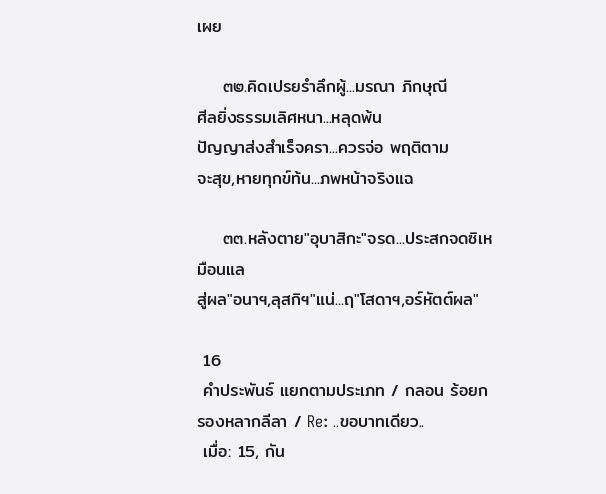เผย

    ๓๒.คิดเปรยรำลึกผู้...มรณา ภิกษุณี
ศีลยิ่งธรรมเลิศหนา...หลุดพ้น
ปัญญาส่งสำเร็จครา...ควรจ่อ พฤติตาม
จะสุข,หายทุกข์ท้น...ภพหน้าจริงแฉ

    ๓๓.หลังตาย"อุบาสิกะ"จรด...ประสกจดซิเหมือนแล
สู่ผล"อนาฯ,ลุสกิฯ"แน่...ฤ"โสดาฯ,อร์หัตต์ผล"

 16
 คำประพันธ์ แยกตามประเภท / กลอน ร้อยกรองหลากลีลา / Re: ..ขอบาทเดียว..
 เมื่อ: 15, กัน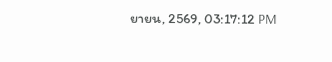ยายน, 2569, 03:17:12 PM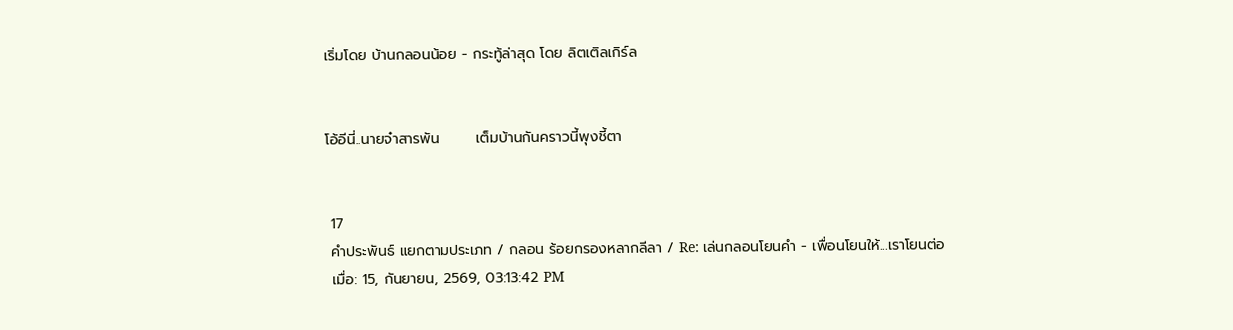เริ่มโดย บ้านกลอนน้อย - กระทู้ล่าสุด โดย ลิตเติลเกิร์ล


โอ้อีนี่..นายจ๋าสารพัน       เต็มบ้านกันคราวนี้พุงชี้ตา


 17
 คำประพันธ์ แยกตามประเภท / กลอน ร้อยกรองหลากลีลา / Re: เล่นกลอนโยนคำ - เพื่อนโยนให้...เราโยนต่อ
 เมื่อ: 15, กันยายน, 2569, 03:13:42 PM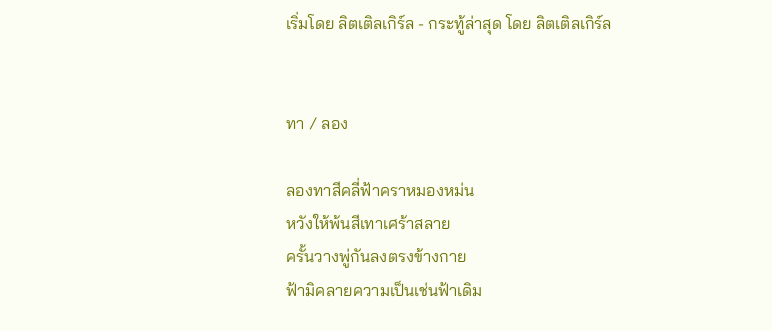เริ่มโดย ลิตเติลเกิร์ล - กระทู้ล่าสุด โดย ลิตเติลเกิร์ล


ทา / ลอง

ลองทาสีคลี่ฟ้าคราหมองหม่น
หวังให้พ้นสีเทาเศร้าสลาย
ครั้นวางพู่กันลงตรงข้างกาย
ฟ้ามิคลายความเป็นเช่นฟ้าเดิม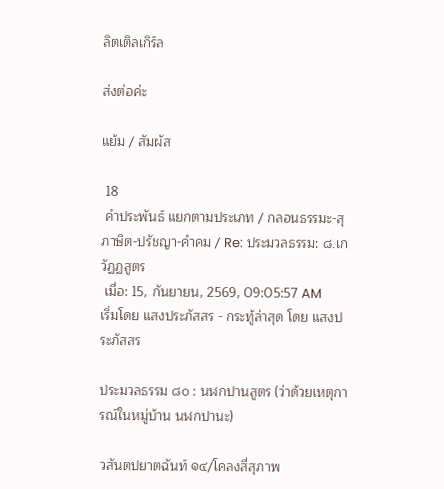ลิตเติลเกิร์ล

ส่งต่อค่ะ

แย้ม / สัมผัส

 18
 คำประพันธ์ แยกตามประเภท / กลอนธรรมะ-สุภาษิต-ปรัชญา-คำคม / Re: ประมวลธรรม: ๘.เกวัฏฏสูตร
 เมื่อ: 15, กันยายน, 2569, 09:05:57 AM
เริ่มโดย แสงประภัสสร - กระทู้ล่าสุด โดย แสงประภัสสร

ประมวลธรรม ๘๐ : นฬกปานสูตร (ว่าด้วยเหตุการณ์ในหมู่บ้าน นฬกปานะ)

วสันตปยาตฉันท์ ๑๔/โคลงสี่สุภาพ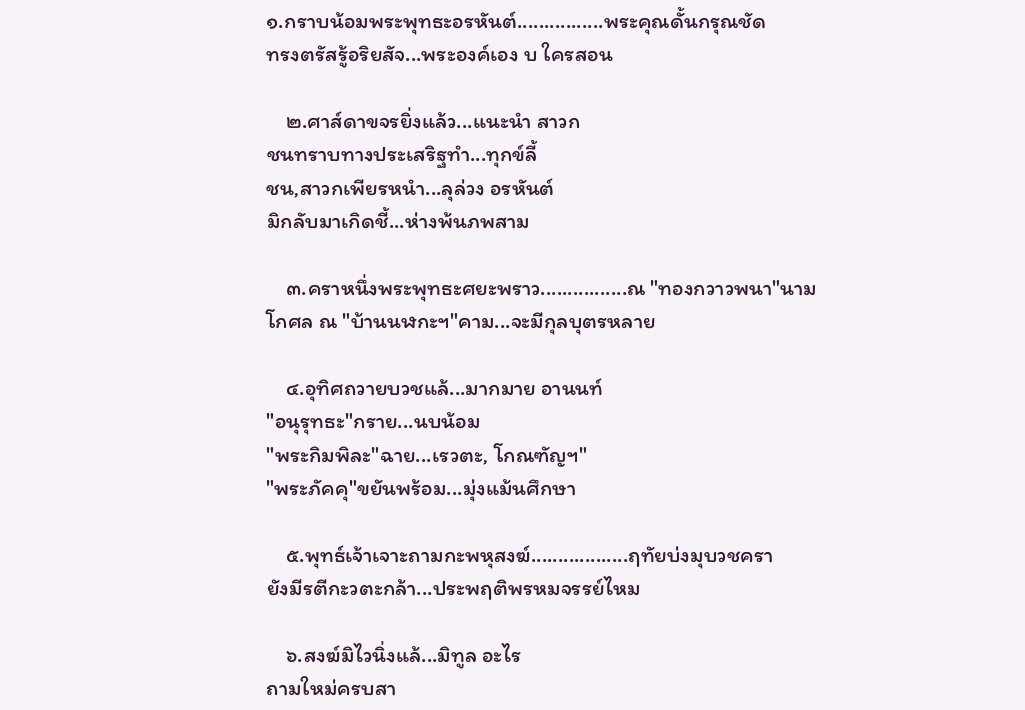๑.กราบน้อมพระพุทธะอรหันต์................พระคุณดั้นกรุณชัด
ทรงตรัสรู้อริยสัจ...พระองค์เอง บ ใครสอน

    ๒.ศาส์ดาขจรยิ่งแล้ว...แนะนำ สาวก
ชนทราบทางประเสริฐทำ...ทุกข์ลี้
ชน,สาวกเพียรหนำ...ลุล่วง อรหันต์
มิกลับมาเกิดชี้...ห่างพ้นภพสาม

    ๓.คราหนึ่งพระพุทธะศยะพราว................ณ "ทองกวาวพนา"นาม
โกศล ณ "บ้านนฬกะฯ"คาม...จะมีกุลบุตรหลาย

    ๔.อุทิศถวายบวชแล้...มากมาย อานนท์
"อนุรุทธะ"กราย...นบน้อม
"พระกิมพิละ"ฉาย...เรวตะ, โกณฑัญฯ"
"พระภัคคุ"ขยันพร้อม...มุ่งแม้นศึกษา

    ๕.พุทธ์เจ้าเจาะถามกะพหุสงฆ์..................ฤทัยบ่งมุบวชครา
ยังมีรตีกะวตะกล้า...ประพฤติพรหมจรรย์ไหม

    ๖.สงฆ์มิไวนิ่งแล้...มิทูล อะไร
ถามใหม่ครบสา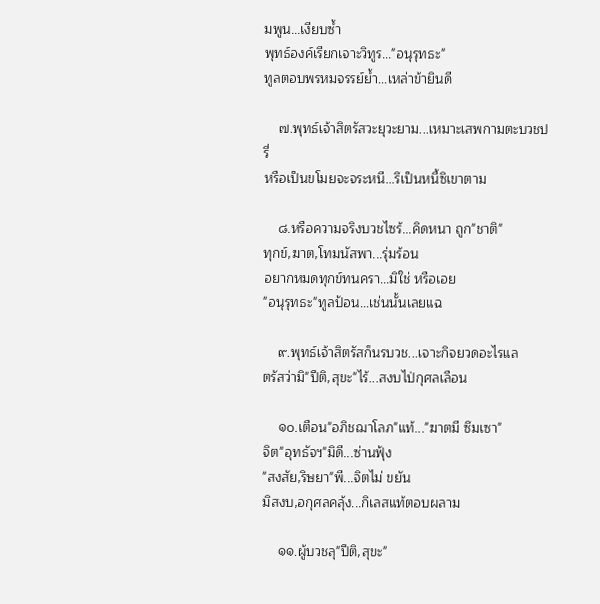มพูน...เงียบซ้ำ
พุทธ์องค์เรียกเจาะวิทูร..."อนุรุทธะ"
ทูลตอบพรหมจรรย์ย้ำ...เหล่าข้ายินดี

    ๗.พุทธ์เจ้าสิตรัสวะยุวะยาม...เหมาะเสพกามตะบวชปรี่
หรือเป็นขโมยจะจระหนี...รึเป็นหนี้ซิเขาตาม

    ๘.หรือความจริงบวชไซร้...คิดหนา ถูก"ชาติ"
ทุกข์,ฆาต,โทมนัสพา...รุ่มร้อน
อยากหมดทุกข์ทนครา...มิใช่ หรือเอย
"อนุรุทธะ"ทูลป้อน...เช่นนั้นเลยแฉ

    ๙.พุทธ์เจ้าสิตรัสก็นรบวช...เจาะกิจยวดอะไรแล
ตรัสว่ามิ"ปีติ,สุขะ"ไร้...สงบไป่กุศลเลือน

    ๑๐.เตือน"อภิชฌาโลภ"แท้..."ฆาตมี ซึมเซา"
จิต"อุทธัจฯ"มิดี...ซ่านฟุ้ง
"สงสัย,ริษยา"พี...จิตไม่ ขยัน
มิสงบ,อกุศลคลุ้ง...กิเลสแท้ตอบผลาม

    ๑๑.ผู้บวชลุ"ปีติ,สุขะ"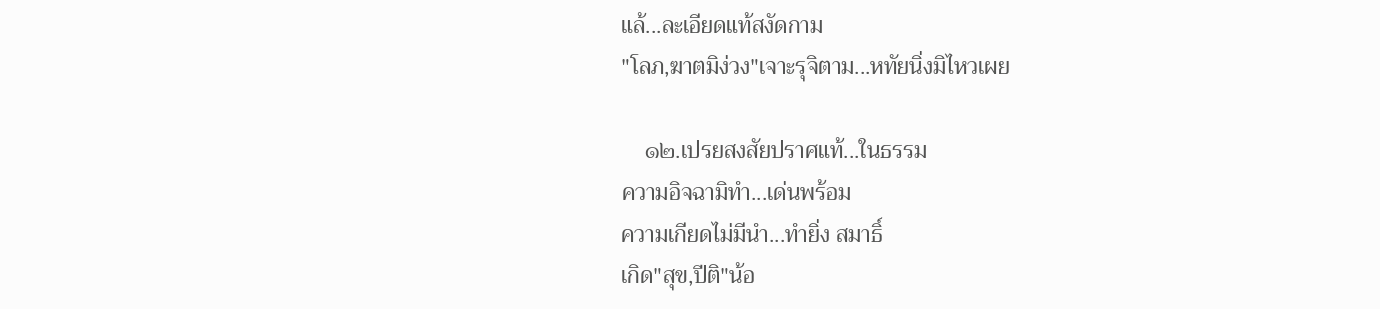แล้...ละเอียดแท้สงัดกาม
"โลภ,ฆาตมิง่วง"เจาะรุจิตาม...หทัยนิ่งมิไหวเผย

    ๑๒.เปรยสงสัยปราศแท้...ในธรรม
ความอิจฉามิทำ...เด่นพร้อม
ความเกียดไม่มีนำ...ทำยิ่ง สมาธิ์
เกิด"สุข,ปีติ"น้อ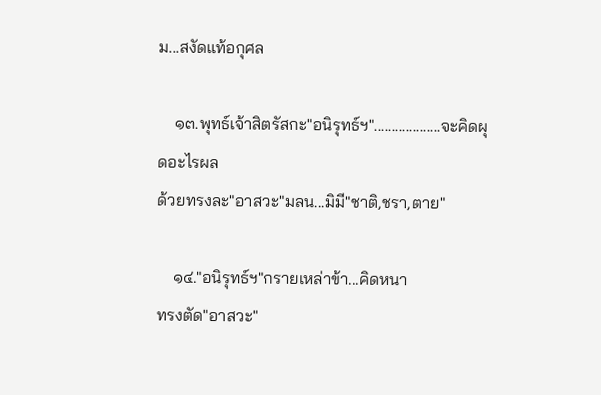ม...สงัดแท้อกุศล

    ๑๓.พุทธ์เจ้าสิตรัสกะ"อนิรุทธ์ฯ"...................จะคิดผุดอะไรผล
ด้วยทรงละ"อาสวะ"มลน...มิมี"ชาติ,ชรา,ตาย"

    ๑๔."อนิรุทธ์ฯ"กรายเหล่าข้า...คิดหนา
ทรงตัด"อาสวะ"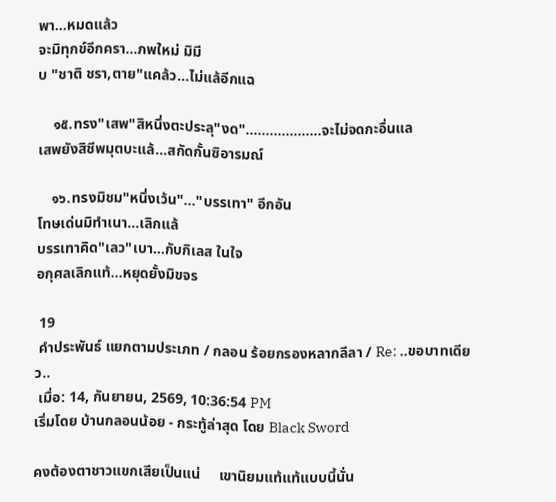พา...หมดแล้ว
จะมิทุกข์อีกครา...ภพใหม่ มิมี
บ "ชาติ ชรา,ตาย"แคล้ว...ไม่แล้อีกแฉ

    ๑๕.ทรง"เสพ"สิหนึ่งตะประลุ"งด"...................จะไม่จดกะอื่นแล
เสพยังสิชีพมุตบะแล้...สกัดกั้นซิอารมณ์

    ๑๖.ทรงมิชม"หนึ่งเว้น"..."บรรเทา" อีกอัน
โทษเด่นมิทำเนา...เลิกแล้
บรรเทาคิด"เลว"เบา...กับกิเลส ในใจ
อกุศลเลิกแท้...หยุดยั้งมิขจร

 19
 คำประพันธ์ แยกตามประเภท / กลอน ร้อยกรองหลากลีลา / Re: ..ขอบาทเดียว..
 เมื่อ: 14, กันยายน, 2569, 10:36:54 PM
เริ่มโดย บ้านกลอนน้อย - กระทู้ล่าสุด โดย Black Sword

คงต้องตาชาวแขกเสียเป็นแน่     เขานิยมแท้แท้แบบนี้นั่น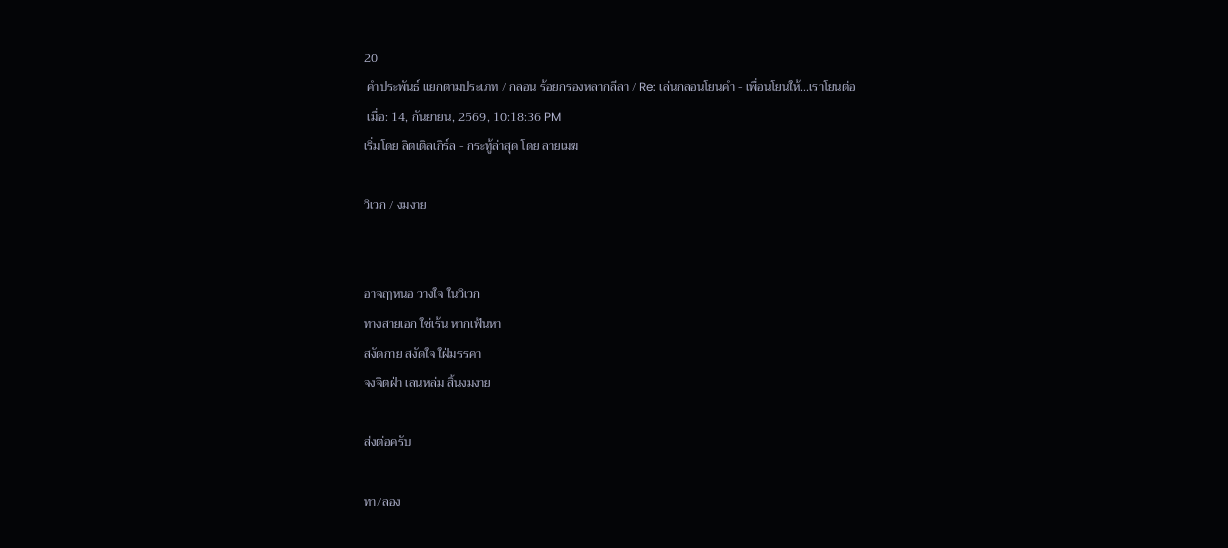20
 คำประพันธ์ แยกตามประเภท / กลอน ร้อยกรองหลากลีลา / Re: เล่นกลอนโยนคำ - เพื่อนโยนให้...เราโยนต่อ
 เมื่อ: 14, กันยายน, 2569, 10:18:36 PM
เริ่มโดย ลิตเติลเกิร์ล - กระทู้ล่าสุด โดย ลายเมฆ

วิเวก / งมงาย


อาจฤๅหนอ วางใจ ในวิเวก
ทางสายเอก ใช่เร้น หากเฟ้นหา
สงัดกาย สงัดใจ ใฝ่มรรคา
จงจิตฝ่า เลนหล่ม สิ้นงมงาย

ส่งต่อครับ

ทา/ลอง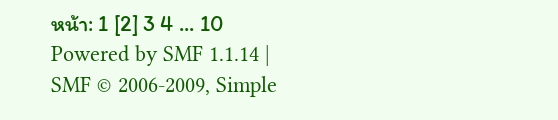หน้า: 1 [2] 3 4 ... 10
Powered by SMF 1.1.14 | SMF © 2006-2009, Simple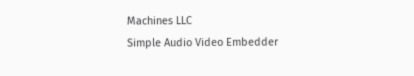Machines LLC
Simple Audio Video Embedder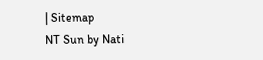| Sitemap
NT Sun by Nati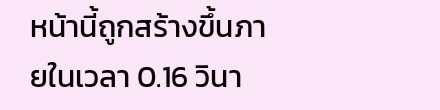หน้านี้ถูกสร้างขึ้นภายในเวลา 0.16 วินา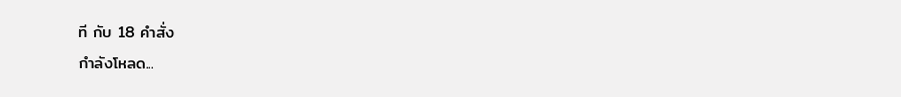ที กับ 18 คำสั่ง
กำลังโหลด...